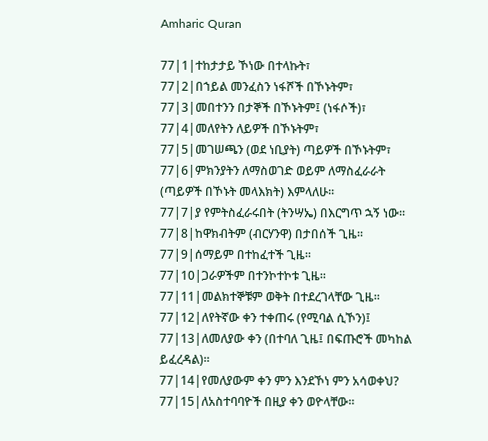Amharic Quran

77|1|ተከታታይ ኾነው በተላኩት፣
77|2|በኀይል መንፈስን ነፋሾች በኾኑትም፣
77|3|መበተንን በታኞች በኾኑትም፤ (ነፋሶች)፣
77|4|መለየትን ለይዎች በኾኑትም፣
77|5|መገሠጫን (ወደ ነቢያት) ጣይዎች በኾኑትም፣
77|6|ምክንያትን ለማስወገድ ወይም ለማስፈራራት (ጣይዎች በኾኑት መላእክት) እምላለሁ፡፡
77|7|ያ የምትስፈራሩበት (ትንሣኤ) በእርግጥ ኋኝ ነው፡፡
77|8|ከዋክብትም (ብርሃንዋ) በታበሰች ጊዜ፡፡
77|9|ሰማይም በተከፈተች ጊዜ፡፡
77|10|ጋራዎችም በተንኮተኮቱ ጊዜ፡፡
77|11|መልክተኞቹም ወቅት በተደረገላቸው ጊዜ፡፡
77|12|ለየትኛው ቀን ተቀጠሩ (የሚባል ሲኾን)፤
77|13|ለመለያው ቀን (በተባለ ጊዜ፤ በፍጡሮች መካከል ይፈረዳል)፡፡
77|14|የመለያውም ቀን ምን እንደኾነ ምን አሳወቀህ?
77|15|ለአስተባባዮች በዚያ ቀን ወዮላቸው፡፡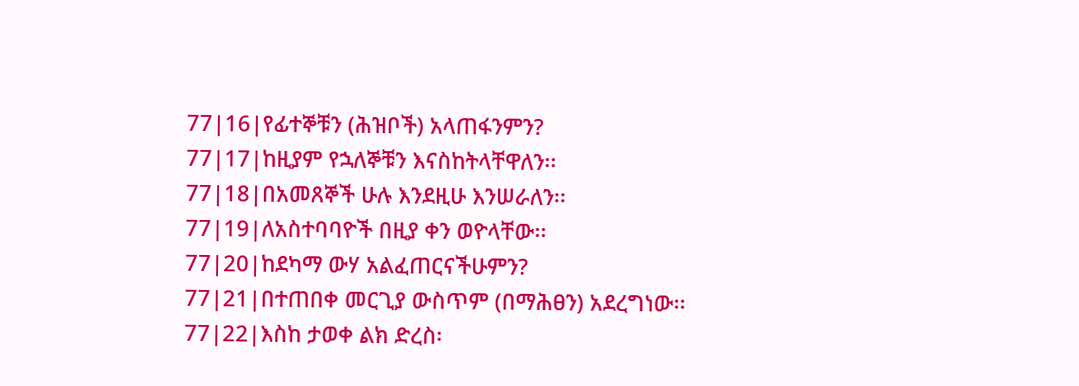77|16|የፊተኞቹን (ሕዝቦች) አላጠፋንምን?
77|17|ከዚያም የኋለኞቹን እናስከትላቸዋለን፡፡
77|18|በአመጸኞች ሁሉ እንደዚሁ እንሠራለን፡፡
77|19|ለአስተባባዮች በዚያ ቀን ወዮላቸው፡፡
77|20|ከደካማ ውሃ አልፈጠርናችሁምን?
77|21|በተጠበቀ መርጊያ ውስጥም (በማሕፀን) አደረግነው፡፡
77|22|እስከ ታወቀ ልክ ድረስ፡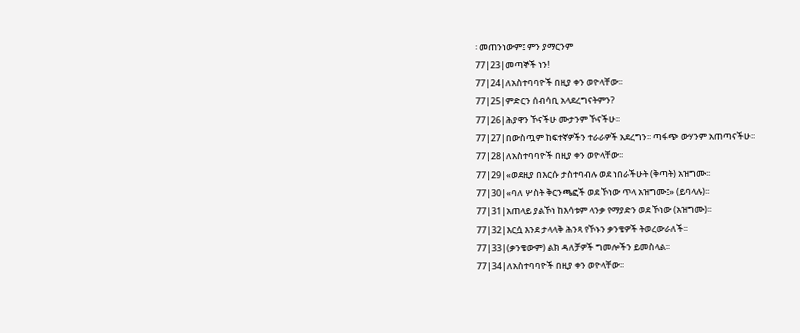፡ መጠንነውም፤ ምን ያማርንም
77|23|መጣኞች ነን!
77|24|ለአስተባባዮች በዚያ ቀን ወዮላቸው፡፡
77|25|ምድርን ሰብሳቢ አላደረግናትምን?
77|26|ሕያዋን ኾናችሁ ሙታንም ኾናችሁ፡፡
77|27|በውስጧም ከፍተኛዎችን ተራራዎች አደረግን፡፡ ጣፋጭ ውሃንም አጠጣናችሁ፡፡
77|28|ለአስተባባዮች በዚያ ቀን ወዮላቸው፡፡
77|29|«ወደዚያ በእርሱ ታስተባብሉ ወደ ነበራችሁት (ቅጣት) አዝግሙ፡፡
77|30|«ባለ ሦስት ቅርንጫፎች ወደ ኾነው ጥላ አዝግሙ፤» (ይባላሉ)፡፡
77|31|አጠላይ ያልኾነ ከእሳቱም ላንቃ የማያድን ወደ ኾነው (አዝግሙ)፡፡
77|32|እርሷ እንደ ታላላቅ ሕንጻ የኾኑን ቃንቄዎች ትወረውራለች፡፡
77|33|(ቃንቄውም) ልክ ዳለቻዎች ግመሎችን ይመስላል፡፡
77|34|ለአስተባባዮች በዚያ ቀን ወዮላቸው፡፡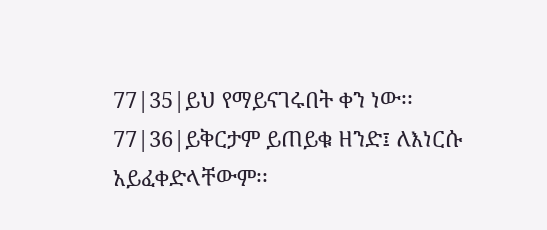77|35|ይህ የማይናገሩበት ቀን ነው፡፡
77|36|ይቅርታም ይጠይቁ ዘንድ፤ ለእነርሱ አይፈቀድላቸውም፡፡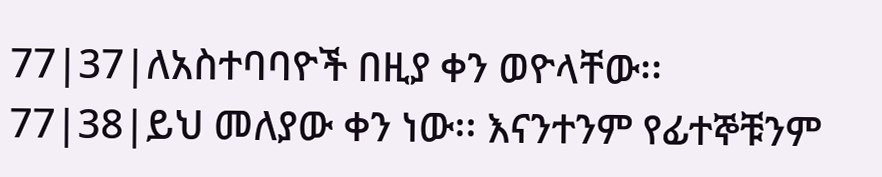77|37|ለአስተባባዮች በዚያ ቀን ወዮላቸው፡፡
77|38|ይህ መለያው ቀን ነው፡፡ እናንተንም የፊተኞቹንም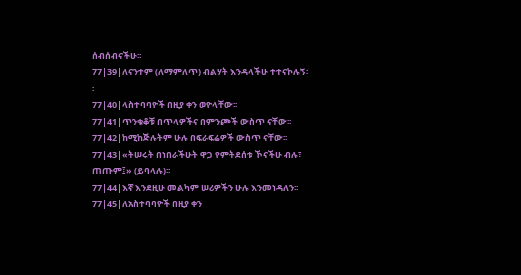ሰብሰብናችሁ፡፡
77|39|ለናንተም (ለማምለጥ) ብልሃት እንዳላችሁ ተተናኮሉኝ፡፡
77|40|ላስተባባዮች በዚያ ቀን ወዮላቸው፡፡
77|41|ጥንቁቆቹ በጥላዎችና በምንጮች ውስጥ ናቸው፡፡
77|42|ከሚከጅሉትም ሁሉ በፍራፍሬዎች ውስጥ ናቸው፡፡
77|43|«ትሠሩት በነበራችሁት ዋጋ የምትደሰቱ ኾናችሁ ብሉ፣ ጠጡም፤» (ይባላሉ)፡፡
77|44|እኛ እንደዚሁ መልካም ሠሪዎችን ሁሉ እንመነዳለን፡፡
77|45|ለአስተባባዮች በዚያ ቀን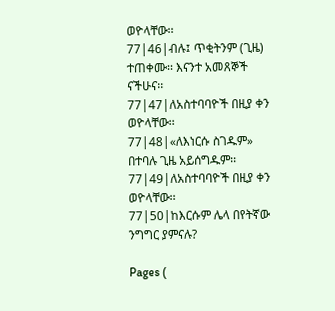ወዮላቸው፡፡
77|46|ብሉ፤ ጥቂትንም (ጊዜ) ተጠቀሙ፡፡ እናንተ አመጸኞች ናችሁና፡፡
77|47|ለአስተባባዮች በዚያ ቀን ወዮላቸው፡፡
77|48|«ለእነርሱ ስገዱም» በተባሉ ጊዜ አይሰግዱም፡፡
77|49|ለአስተባባዮች በዚያ ቀን ወዮላቸው፡፡
77|50|ከእርሱም ሌላ በየትኛው ንግግር ያምናሉ?

Pages (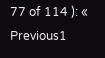77 of 114 ): « Previous1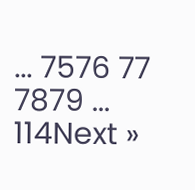... 7576 77 7879 ... 114Next »